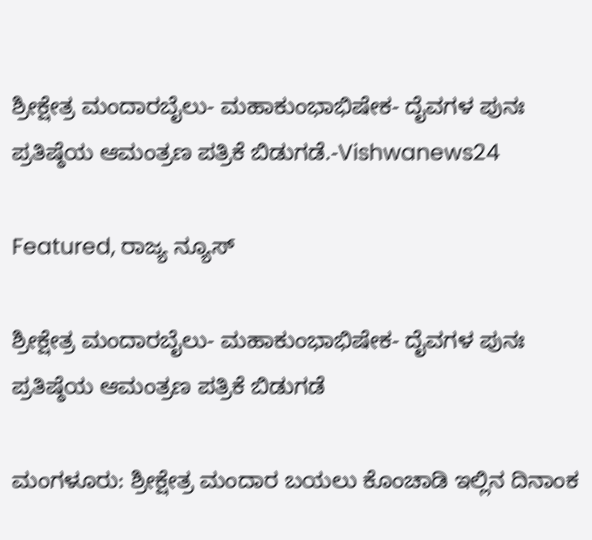ಶ್ರೀಕ್ಷೇತ್ರ ಮಂದಾರಬೈಲು- ಮಹಾಕುಂಭಾಭಿಷೇಕ- ದೈವಗಳ ಪುನಃ ಪ್ರತಿಷ್ಠೆಯ ಆಮಂತ್ರಣ ಪತ್ರಿಕೆ ಬಿಡುಗಡೆ.-Vishwanews24

Featured, ರಾಜ್ಯ ನ್ಯೂಸ್

ಶ್ರೀಕ್ಷೇತ್ರ ಮಂದಾರಬೈಲು- ಮಹಾಕುಂಭಾಭಿಷೇಕ- ದೈವಗಳ ಪುನಃ ಪ್ರತಿಷ್ಠೆಯ ಆಮಂತ್ರಣ ಪತ್ರಿಕೆ ಬಿಡುಗಡೆ

ಮಂಗಳೂರು: ಶ್ರೀಕ್ಷೇತ್ರ ಮಂದಾರ ಬಯಲು ಕೊಂಚಾಡಿ ಇಲ್ಲಿನ ದಿನಾಂಕ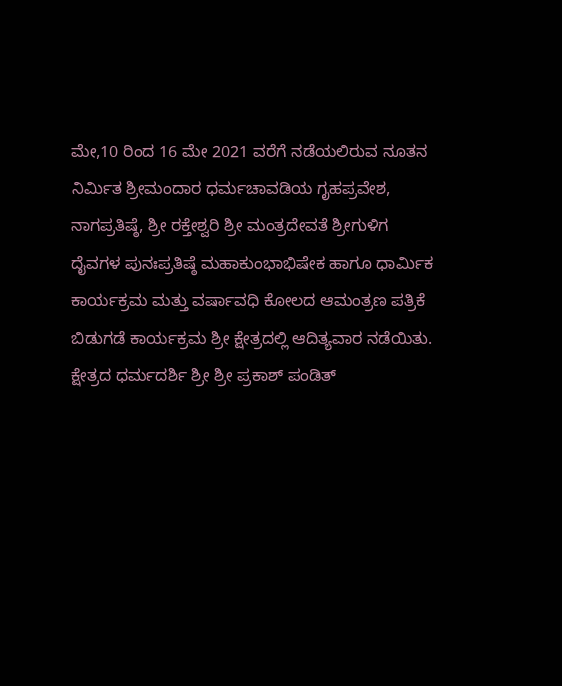ಮೇ,10 ರಿಂದ 16 ಮೇ 2021 ವರೆಗೆ ನಡೆಯಲಿರುವ ನೂತನ ನಿರ್ಮಿತ ಶ್ರೀಮಂದಾರ ಧರ್ಮಚಾವಡಿಯ ಗೃಹಪ್ರವೇಶ, ನಾಗಪ್ರತಿಷ್ಠೆ, ಶ್ರೀ ರಕ್ತೇಶ್ವರಿ ಶ್ರೀ ಮಂತ್ರದೇವತೆ ಶ್ರೀಗುಳಿಗ ದೈವಗಳ ಪುನಃಪ್ರತಿಷ್ಠೆ ಮಹಾಕುಂಭಾಭಿಷೇಕ ಹಾಗೂ ಧಾರ್ಮಿಕ ಕಾರ್ಯಕ್ರಮ ಮತ್ತು ವರ್ಷಾವಧಿ ಕೋಲದ ಆಮಂತ್ರಣ ಪತ್ರಿಕೆ ಬಿಡುಗಡೆ ಕಾರ್ಯಕ್ರಮ ಶ್ರೀ ಕ್ಷೇತ್ರದಲ್ಲಿ ಆದಿತ್ಯವಾರ ನಡೆಯಿತು.
ಕ್ಷೇತ್ರದ ಧರ್ಮದರ್ಶಿ ಶ್ರೀ ಶ್ರೀ ಪ್ರಕಾಶ್ ಪಂಡಿತ್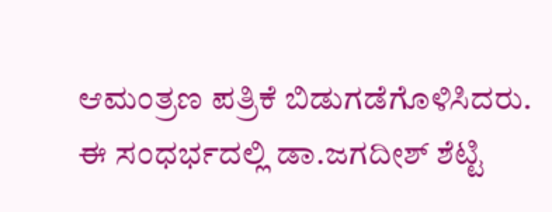ಆಮಂತ್ರಣ ಪತ್ರಿಕೆ ಬಿಡುಗಡೆಗೊಳಿಸಿದರು.
ಈ ಸಂಧರ್ಭದಲ್ಲಿ ಡಾ.ಜಗದೀಶ್ ಶೆಟ್ಟಿ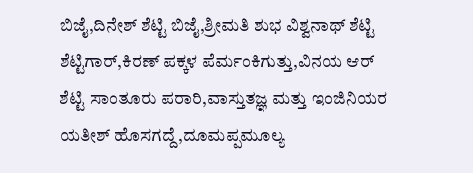ಬಿಜೈ,ದಿನೇಶ್ ಶೆಟ್ಟಿ ಬಿಜೈ,ಶ್ರೀಮತಿ ಶುಭ ವಿಶ್ವನಾಥ್ ಶೆಟ್ಟಿ ಶೆಟ್ಟಿಗಾರ್,ಕಿರಣ್ ಪಕ್ಕಳ ಪೆರ್ಮಂಕಿಗುತ್ತು,ವಿನಯ ಆರ್ ಶೆಟ್ಟಿ ಸಾಂತೂರು ಪರಾರಿ,ವಾಸ್ತುತಜ್ಞ ಮತ್ತು ಇಂಜಿನಿಯರ ಯತೀಶ್ ಹೊಸಗದ್ದೆ,ದೂಮಪ್ಪ‌ಮೂಲ್ಯ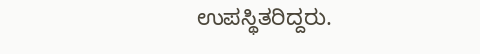ಉಪಸ್ಥಿತರಿದ್ದರು.